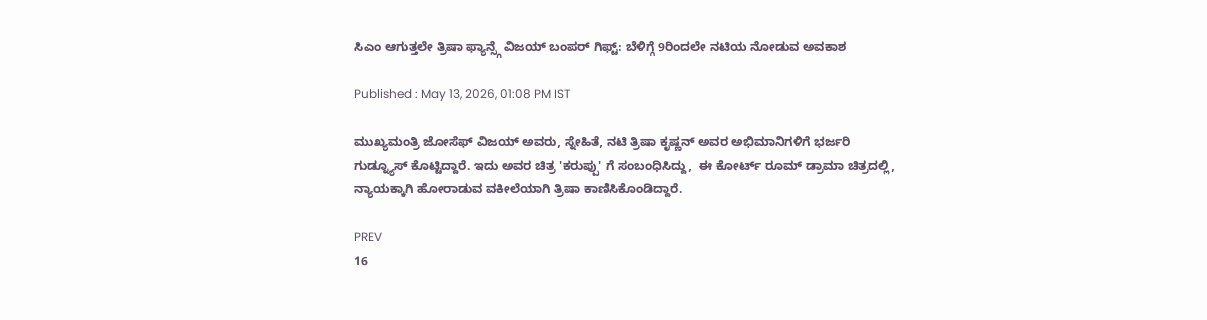ಸಿಎಂ ಆಗುತ್ತಲೇ ತ್ರಿಷಾ ಫ್ಯಾನ್ಸ್ಗೆ ವಿಜಯ್ ಬಂಪರ್ ಗಿಫ್ಟ್: ಬೆಳಿಗ್ಗೆ 9ರಿಂದಲೇ ನಟಿಯ ನೋಡುವ ಅವಕಾಶ

Published : May 13, 2026, 01:08 PM IST

ಮುಖ್ಯಮಂತ್ರಿ ಜೋಸೆಫ್ ವಿಜಯ್ ಅವರು, ಸ್ನೇಹಿತೆ, ನಟಿ ತ್ರಿಷಾ ಕೃಷ್ಣನ್ ಅವರ ಅಭಿಮಾನಿಗಳಿಗೆ ಭರ್ಜರಿ ಗುಡ್ನ್ಯೂಸ್ ಕೊಟ್ಟಿದ್ದಾರೆ. ಇದು ಅವರ ಚಿತ್ರ 'ಕರುಪ್ಪು' ಗೆ ಸಂಬಂಧಿಸಿದ್ದು,  ಈ ಕೋರ್ಟ್ ರೂಮ್ ಡ್ರಾಮಾ ಚಿತ್ರದಲ್ಲಿ, ನ್ಯಾಯಕ್ಕಾಗಿ ಹೋರಾಡುವ ವಕೀಲೆಯಾಗಿ ತ್ರಿಷಾ ಕಾಣಿಸಿಕೊಂಡಿದ್ದಾರೆ.

PREV
16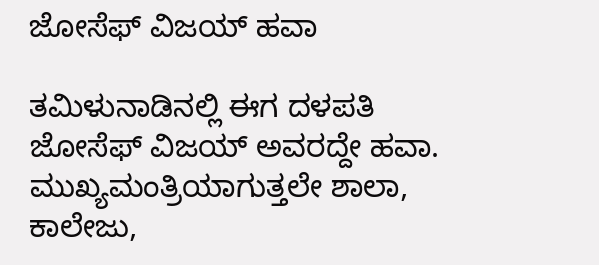ಜೋಸೆಫ್ ವಿಜಯ್ ಹವಾ

ತಮಿಳುನಾಡಿನಲ್ಲಿ ಈಗ ದಳಪತಿ ಜೋಸೆಫ್ ವಿಜಯ್ ಅವರದ್ದೇ ಹವಾ. ಮುಖ್ಯಮಂತ್ರಿಯಾಗುತ್ತಲೇ ಶಾಲಾ, ಕಾಲೇಜು,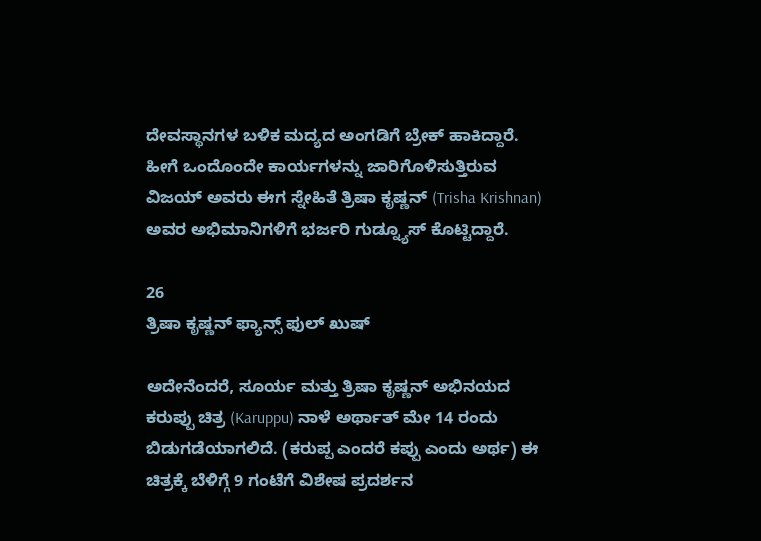ದೇವಸ್ಥಾನಗಳ ಬಳಿಕ ಮದ್ಯದ ಅಂಗಡಿಗೆ ಬ್ರೇಕ್ ಹಾಕಿದ್ದಾರೆ. ಹೀಗೆ ಒಂದೊಂದೇ ಕಾರ್ಯಗಳನ್ನು ಜಾರಿಗೊಳಿಸುತ್ತಿರುವ ವಿಜಯ್ ಅವರು ಈಗ ಸ್ನೇಹಿತೆ ತ್ರಿಷಾ ಕೃಷ್ಣನ್ (Trisha Krishnan) ಅವರ ಅಭಿಮಾನಿಗಳಿಗೆ ಭರ್ಜರಿ ಗುಡ್ನ್ಯೂಸ್ ಕೊಟ್ಟಿದ್ದಾರೆ.

26
ತ್ರಿಷಾ ಕೃಷ್ಣನ್ ಫ್ಯಾನ್ಸ್ ಫುಲ್ ಖುಷ್

ಅದೇನೆಂದರೆ, ಸೂರ್ಯ ಮತ್ತು ತ್ರಿಷಾ ಕೃಷ್ಣನ್ ಅಭಿನಯದ ಕರುಪ್ಪು ಚಿತ್ರ (Karuppu) ನಾಳೆ ಅರ್ಥಾತ್ ಮೇ 14 ರಂದು ಬಿಡುಗಡೆಯಾಗಲಿದೆ. (ಕರುಪ್ಪ ಎಂದರೆ ಕಪ್ಪು ಎಂದು ಅರ್ಥ) ಈ ಚಿತ್ರಕ್ಕೆ ಬೆಳಿಗ್ಗೆ 9 ಗಂಟೆಗೆ ವಿಶೇಷ ಪ್ರದರ್ಶನ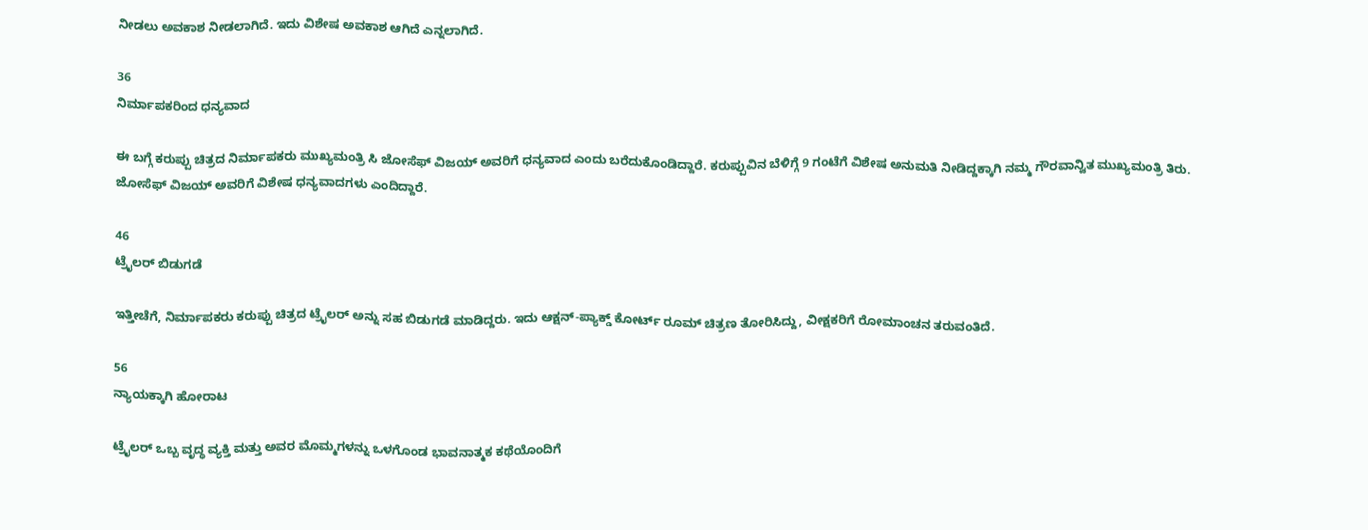ನೀಡಲು ಅವಕಾಶ ನೀಡಲಾಗಿದೆ. ಇದು ವಿಶೇಷ ಅವಕಾಶ ಆಗಿದೆ ಎನ್ನಲಾಗಿದೆ.

36
ನಿರ್ಮಾಪಕರಿಂದ ಧನ್ಯವಾದ

ಈ ಬಗ್ಗೆ ಕರುಪ್ಪು ಚಿತ್ರದ ನಿರ್ಮಾಪಕರು ಮುಖ್ಯಮಂತ್ರಿ ಸಿ ಜೋಸೆಫ್ ವಿಜಯ್ ಅವರಿಗೆ ಧನ್ಯವಾದ ಎಂದು ಬರೆದುಕೊಂಡಿದ್ದಾರೆ. ಕರುಪ್ಪುವಿನ ಬೆಳಿಗ್ಗೆ 9 ಗಂಟೆಗೆ ವಿಶೇಷ ಅನುಮತಿ ನೀಡಿದ್ದಕ್ಕಾಗಿ ನಮ್ಮ ಗೌರವಾನ್ವಿತ ಮುಖ್ಯಮಂತ್ರಿ ತಿರು. ಜೋಸೆಫ್ ವಿಜಯ್ ಅವರಿಗೆ ವಿಶೇಷ ಧನ್ಯವಾದಗಳು ಎಂದಿದ್ದಾರೆ.

46
ಟ್ರೈಲರ್ ಬಿಡುಗಡೆ

ಇತ್ತೀಚೆಗೆ, ನಿರ್ಮಾಪಕರು ಕರುಪ್ಪು ಚಿತ್ರದ ಟ್ರೈಲರ್ ಅನ್ನು ಸಹ ಬಿಡುಗಡೆ ಮಾಡಿದ್ದರು. ಇದು ಆಕ್ಷನ್-ಪ್ಯಾಕ್ಡ್ ಕೋರ್ಟ್ ರೂಮ್ ಚಿತ್ರಣ ತೋರಿಸಿದ್ದು, ವೀಕ್ಷಕರಿಗೆ ರೋಮಾಂಚನ ತರುವಂತಿದೆ.

56
ನ್ಯಾಯಕ್ಕಾಗಿ ಹೋರಾಟ

ಟ್ರೈಲರ್ ಒಬ್ಬ ವೃದ್ಧ ವ್ಯಕ್ತಿ ಮತ್ತು ಅವರ ಮೊಮ್ಮಗಳನ್ನು ಒಳಗೊಂಡ ಭಾವನಾತ್ಮಕ ಕಥೆಯೊಂದಿಗೆ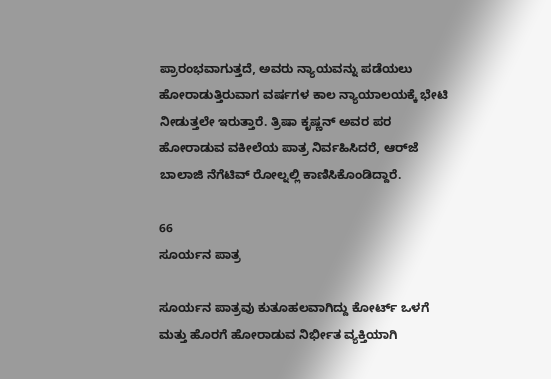ಪ್ರಾರಂಭವಾಗುತ್ತದೆ, ಅವರು ನ್ಯಾಯವನ್ನು ಪಡೆಯಲು ಹೋರಾಡುತ್ತಿರುವಾಗ ವರ್ಷಗಳ ಕಾಲ ನ್ಯಾಯಾಲಯಕ್ಕೆ ಭೇಟಿ ನೀಡುತ್ತಲೇ ಇರುತ್ತಾರೆ. ತ್ರಿಷಾ ಕೃಷ್ಣನ್ ಅವರ ಪರ ಹೋರಾಡುವ ವಕೀಲೆಯ ಪಾತ್ರ ನಿರ್ವಹಿಸಿದರೆ, ಆರ್‌ಜೆ ಬಾಲಾಜಿ ನೆಗೆಟಿವ್ ರೋಲ್ನಲ್ಲಿ ಕಾಣಿಸಿಕೊಂಡಿದ್ದಾರೆ.

66
ಸೂರ್ಯನ ಪಾತ್ರ

ಸೂರ್ಯನ ಪಾತ್ರವು ಕುತೂಹಲವಾಗಿದ್ದು ಕೋರ್ಟ್ ಒಳಗೆ ಮತ್ತು ಹೊರಗೆ ಹೋರಾಡುವ ನಿರ್ಭೀತ ವ್ಯಕ್ತಿಯಾಗಿ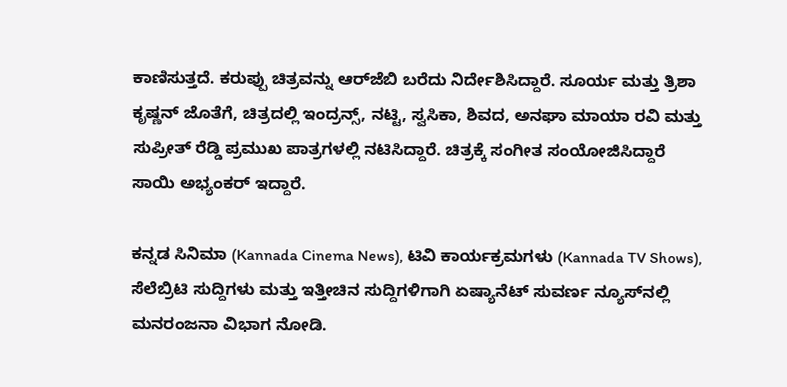ಕಾಣಿಸುತ್ತದೆ. ಕರುಪ್ಪು ಚಿತ್ರವನ್ನು ಆರ್‌ಜೆಬಿ ಬರೆದು ನಿರ್ದೇಶಿಸಿದ್ದಾರೆ. ಸೂರ್ಯ ಮತ್ತು ತ್ರಿಶಾ ಕೃಷ್ಣನ್ ಜೊತೆಗೆ, ಚಿತ್ರದಲ್ಲಿ ಇಂದ್ರನ್ಸ್, ನಟ್ಟಿ, ಸ್ವಸಿಕಾ, ಶಿವದ, ಅನಘಾ ಮಾಯಾ ರವಿ ಮತ್ತು ಸುಪ್ರೀತ್ ರೆಡ್ಡಿ ಪ್ರಮುಖ ಪಾತ್ರಗಳಲ್ಲಿ ನಟಿಸಿದ್ದಾರೆ. ಚಿತ್ರಕ್ಕೆ ಸಂಗೀತ ಸಂಯೋಜಿಸಿದ್ದಾರೆ ಸಾಯಿ ಅಭ್ಯಂಕರ್ ಇದ್ದಾರೆ.

ಕನ್ನಡ ಸಿನಿಮಾ (Kannada Cinema News), ಟಿವಿ ಕಾರ್ಯಕ್ರಮಗಳು (Kannada TV Shows), ಸೆಲೆಬ್ರಿಟಿ ಸುದ್ದಿಗಳು ಮತ್ತು ಇತ್ತೀಚಿನ ಸುದ್ದಿಗಳಿಗಾಗಿ ಏಷ್ಯಾನೆಟ್ ಸುವರ್ಣ ನ್ಯೂಸ್‌ನಲ್ಲಿ ಮನರಂಜನಾ ವಿಭಾಗ ನೋಡಿ.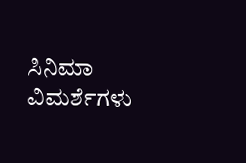ಸಿನಿಮಾ ವಿಮರ್ಶೆಗಳು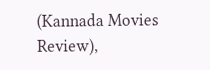(Kannada Movies Review),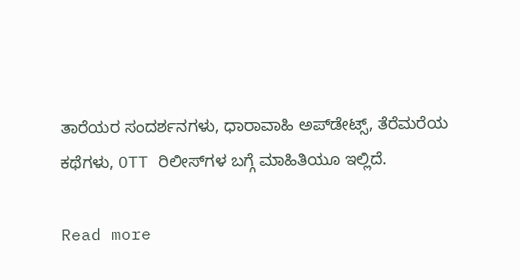ತಾರೆಯರ ಸಂದರ್ಶನಗಳು, ಧಾರಾವಾಹಿ ಅಪ್‌ಡೇಟ್ಸ್‌, ತೆರೆಮರೆಯ ಕಥೆಗಳು, OTT ರಿಲೀಸ್‌ಗಳ ಬಗ್ಗೆ ಮಾಹಿತಿಯೂ ಇಲ್ಲಿದೆ.

Read more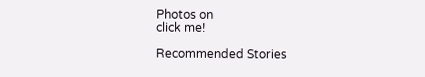Photos on
click me!

Recommended Stories